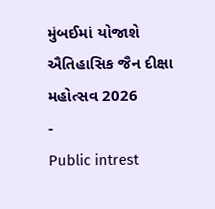મુંબઈમાં યોજાશે ઐતિહાસિક જૈન દીક્ષા મહોત્સવ 2026
-
Public intrest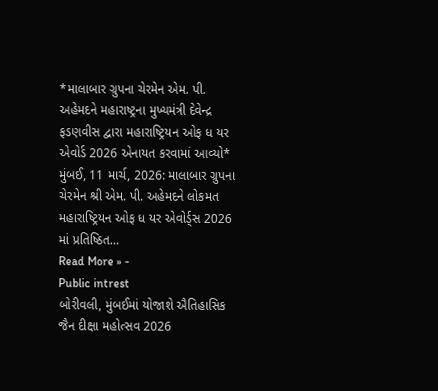*માલાબાર ગ્રુપના ચેરમેન એમ. પી. અહેમદને મહારાષ્ટ્રના મુખ્યમંત્રી દેવેન્દ્ર ફડણવીસ દ્વારા મહારાષ્ટ્રિયન ઓફ ધ યર એવોર્ડ 2026 એનાયત કરવામાં આવ્યો*
મુંબઈ, 11 માર્ચ, 2026: માલાબાર ગ્રુપના ચેરમેન શ્રી એમ. પી. અહેમદને લોકમત મહારાષ્ટ્રિયન ઓફ ધ યર એવોર્ડ્સ 2026 માં પ્રતિષ્ઠિત…
Read More » -
Public intrest
બોરીવલી, મુંબઈમાં યોજાશે ઐતિહાસિક જૈન દીક્ષા મહોત્સવ 2026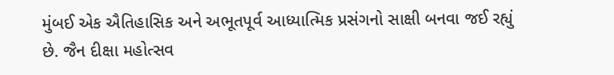મુંબઈ એક ઐતિહાસિક અને અભૂતપૂર્વ આધ્યાત્મિક પ્રસંગનો સાક્ષી બનવા જઈ રહ્યું છે. જૈન દીક્ષા મહોત્સવ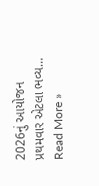2026નું આયોજન પ્રથમવાર એટલા ભવ્ય…
Read More »